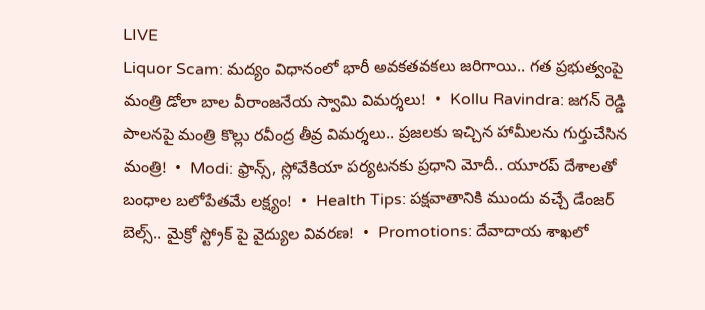LIVE
Liquor Scam: మద్యం విధానంలో భారీ అవకతవకలు జరిగాయి.. గత ప్రభుత్వంపై మంత్రి డోలా బాల వీరాంజనేయ స్వామి విమర్శలు!  •  Kollu Ravindra: జగన్ రెడ్డి పాలనపై మంత్రి కొల్లు రవీంద్ర తీవ్ర విమర్శలు.. ప్రజలకు ఇచ్చిన హామీలను గుర్తుచేసిన మంత్రి!  •  Modi: ఫ్రాన్స్, స్లోవేకియా పర్యటనకు ప్రధాని మోదీ.. యూరప్ దేశాలతో బంధాల బలోపేతమే లక్ష్యం!  •  Health Tips: పక్షవాతానికి ముందు వచ్చే డేంజర్ బెల్స్.. మైక్రో స్ట్రోక్ పై వైద్యుల వివరణ!  •  Promotions: దేవాదాయ శాఖలో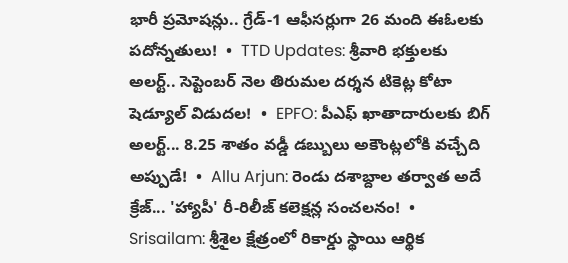భారీ ప్రమోషన్లు.. గ్రేడ్-1 ఆఫీసర్లుగా 26 మంది ఈఓలకు పదోన్నతులు!  •  TTD Updates: శ్రీవారి భక్తులకు అలర్ట్.. సెప్టెంబర్ నెల తిరుమల దర్శన టికెట్ల కోటా షెడ్యూల్ విడుదల!  •  EPFO: పీఎఫ్ ఖాతాదారులకు బిగ్ అలర్ట్... 8.25 శాతం వడ్డీ డబ్బులు అకౌంట్లలోకి వచ్చేది అప్పుడే!  •  Allu Arjun: రెండు దశాబ్దాల తర్వాత అదే క్రేజ్... 'హ్యాపీ' రీ-రిలీజ్ కలెక్షన్ల సంచలనం!  •  Srisailam: శ్రీశైల క్షేత్రంలో రికార్డు స్థాయి ఆర్థిక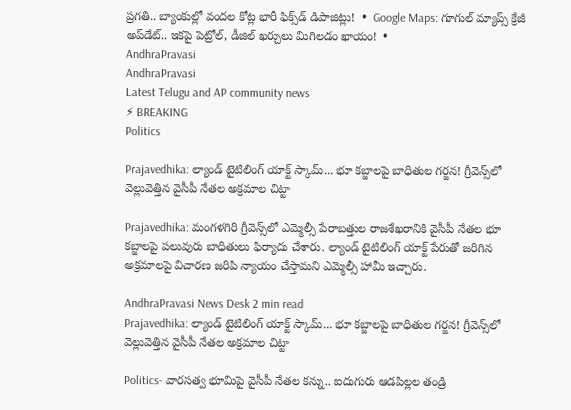ప్రగతి.. బ్యాంకుల్లో వందల కోట్ల భారీ ఫిక్స్‌డ్ డిపాజిట్లు!  •  Google Maps: గూగుల్ మ్యాప్స్ క్రేజీ అప్‌డేట్.. ఇకపై పెట్రోల్, డీజిల్ ఖర్చులు మిగిలడం ఖాయం!  •
AndhraPravasi
AndhraPravasi
Latest Telugu and AP community news
⚡ BREAKING
Politics

Prajavedhika: ల్యాండ్ టైటిలింగ్ యాక్ట్ స్కామ్... భూ కబ్జాలపై బాధితుల గర్జన! గ్రీవెన్స్‌లో వెల్లువెత్తిన వైసీపీ నేతల అక్రమాల చిట్టా

Prajavedhika: మంగళగిరి గ్రీవెన్స్‌లో ఎమ్మెల్సీ పేరాబత్తుల రాజశేఖరానికి వైసీపీ నేతల భూ కబ్జాలపై పలువురు బాధితులు ఫిర్యాదు చేశారు. ల్యాండ్ టైటిలింగ్ యాక్ట్ పేరుతో జరిగిన అక్రమాలపై విచారణ జరిపి న్యాయం చేస్తామని ఎమ్మెల్సీ హామీ ఇచ్చారు.

AndhraPravasi News Desk 2 min read
Prajavedhika: ల్యాండ్ టైటిలింగ్ యాక్ట్ స్కామ్... భూ కబ్జాలపై బాధితుల గర్జన! గ్రీవెన్స్‌లో వెల్లువెత్తిన వైసీపీ నేతల అక్రమాల చిట్టా

Politics- వారసత్వ భూమిపై వైసీపీ నేతల కన్ను.. ఐదుగురు ఆడపిల్లల తండ్రి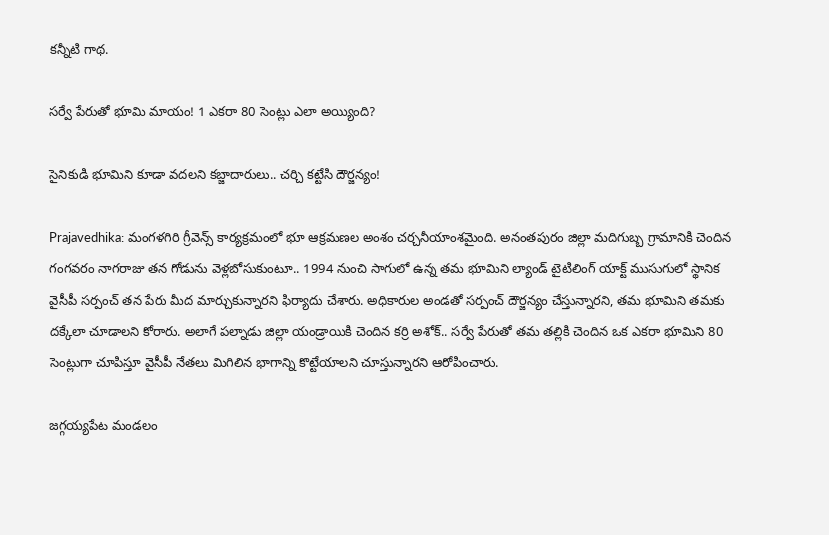కన్నీటి గాథ.

సర్వే పేరుతో భూమి మాయం! 1 ఎకరా 80 సెంట్లు ఎలా అయ్యింది?

సైనికుడి భూమిని కూడా వదలని కబ్జాదారులు.. చర్చి కట్టేసి దౌర్జన్యం!

Prajavedhika: మంగళగిరి గ్రీవెన్స్ కార్యక్రమంలో భూ ఆక్రమణల అంశం చర్చనీయాంశమైంది. అనంతపురం జిల్లా మదిగుబ్బ గ్రామానికి చెందిన గంగవరం నాగరాజు తన గోడును వెళ్లబోసుకుంటూ.. 1994 నుంచి సాగులో ఉన్న తమ భూమిని ల్యాండ్ టైటిలింగ్ యాక్ట్ ముసుగులో స్థానిక వైసీపీ సర్పంచ్ తన పేరు మీద మార్చుకున్నారని ఫిర్యాదు చేశారు. అధికారుల అండతో సర్పంచ్ దౌర్జన్యం చేస్తున్నారని, తమ భూమిని తమకు దక్కేలా చూడాలని కోరారు. అలాగే పల్నాడు జిల్లా యండ్రాయికి చెందిన కర్రి అశోక్.. సర్వే పేరుతో తమ తల్లికి చెందిన ఒక ఎకరా భూమిని 80 సెంట్లుగా చూపిస్తూ వైసీపీ నేతలు మిగిలిన భాగాన్ని కొట్టేయాలని చూస్తున్నారని ఆరోపించారు.

జగ్గయ్యపేట మండలం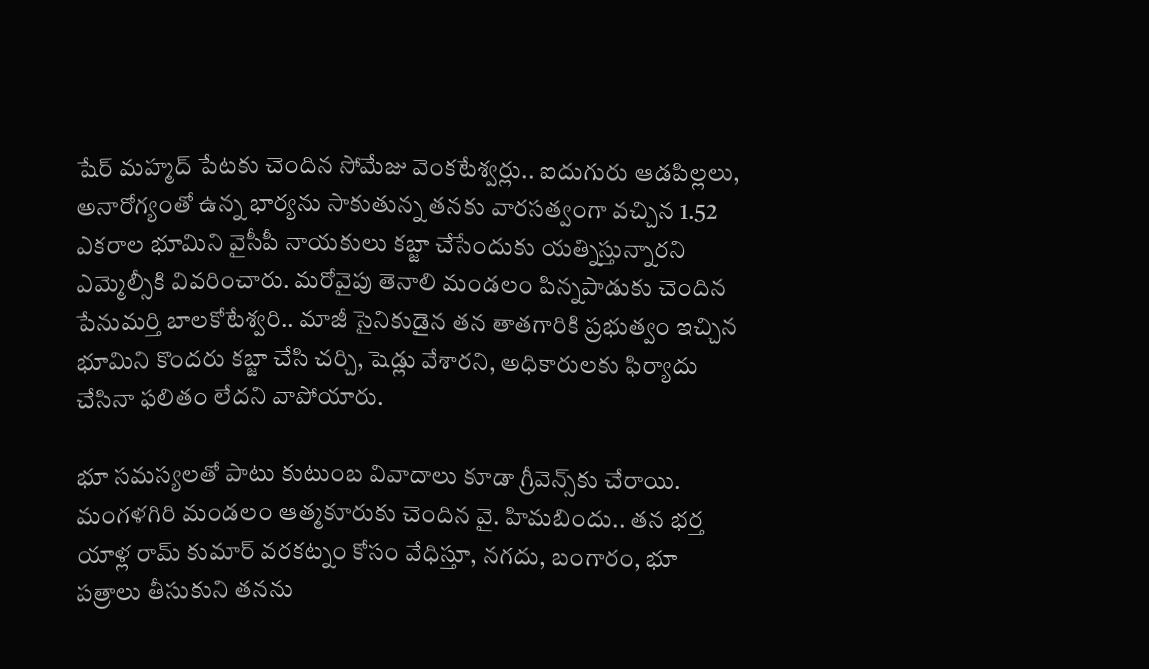షేర్ మహ్మద్ పేటకు చెందిన సోమేజు వెంకటేశ్వర్లు.. ఐదుగురు ఆడపిల్లలు, అనారోగ్యంతో ఉన్న భార్యను సాకుతున్న తనకు వారసత్వంగా వచ్చిన 1.52 ఎకరాల భూమిని వైసీపీ నాయకులు కబ్జా చేసేందుకు యత్నిస్తున్నారని ఎమ్మెల్సీకి వివరించారు. మరోవైపు తెనాలి మండలం పిన్నపాడుకు చెందిన పేనుమర్తి బాలకోటేశ్వరి.. మాజీ సైనికుడైన తన తాతగారికి ప్రభుత్వం ఇచ్చిన భూమిని కొందరు కబ్జా చేసి చర్చి, షెడ్లు వేశారని, అధికారులకు ఫిర్యాదు చేసినా ఫలితం లేదని వాపోయారు.

భూ సమస్యలతో పాటు కుటుంబ వివాదాలు కూడా గ్రీవెన్స్‌కు చేరాయి. మంగళగిరి మండలం ఆత్మకూరుకు చెందిన వై. హిమబిందు.. తన భర్త యాళ్ల రామ్ కుమార్ వరకట్నం కోసం వేధిస్తూ, నగదు, బంగారం, భూ పత్రాలు తీసుకుని తనను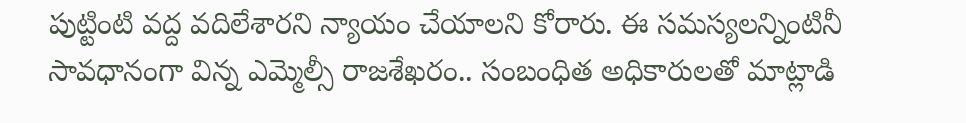పుట్టింటి వద్ద వదిలేశారని న్యాయం చేయాలని కోరారు. ఈ సమస్యలన్నింటినీ సావధానంగా విన్న ఎమ్మెల్సీ రాజశేఖరం.. సంబంధిత అధికారులతో మాట్లాడి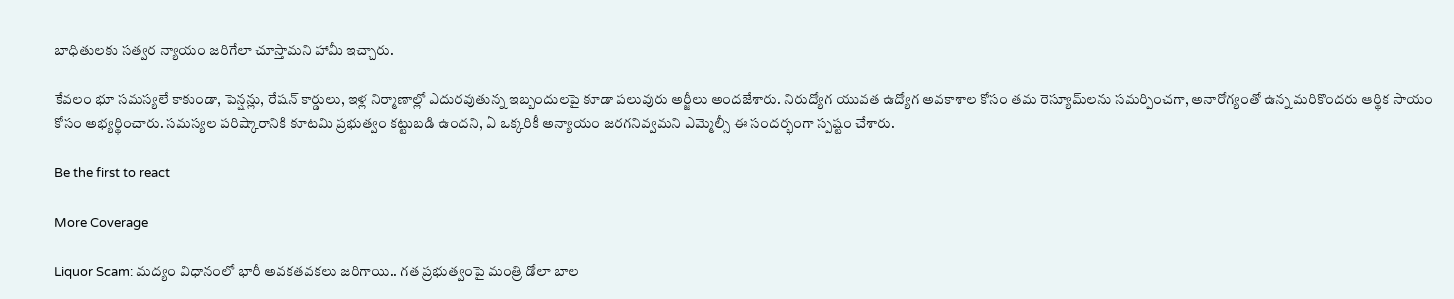బాధితులకు సత్వర న్యాయం జరిగేలా చూస్తామని హామీ ఇచ్చారు.

కేవలం భూ సమస్యలే కాకుండా, పెన్షన్లు, రేషన్ కార్డులు, ఇళ్ల నిర్మాణాల్లో ఎదురవుతున్న ఇబ్బందులపై కూడా పలువురు అర్జీలు అందజేశారు. నిరుద్యోగ యువత ఉద్యోగ అవకాశాల కోసం తమ రెస్యూమ్‌లను సమర్పించగా, అనారోగ్యంతో ఉన్న మరికొందరు ఆర్థిక సాయం కోసం అభ్యర్థించారు. సమస్యల పరిష్కారానికి కూటమి ప్రభుత్వం కట్టుబడి ఉందని, ఏ ఒక్కరికీ అన్యాయం జరగనివ్వమని ఎమ్మెల్సీ ఈ సందర్భంగా స్పష్టం చేశారు.

Be the first to react

More Coverage

Liquor Scam: మద్యం విధానంలో భారీ అవకతవకలు జరిగాయి.. గత ప్రభుత్వంపై మంత్రి డోలా బాల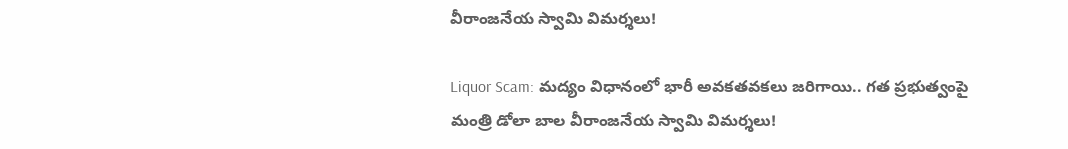వీరాంజనేయ స్వామి విమర్శలు!

Liquor Scam: మద్యం విధానంలో భారీ అవకతవకలు జరిగాయి.. గత ప్రభుత్వంపై మంత్రి డోలా బాల వీరాంజనేయ స్వామి విమర్శలు!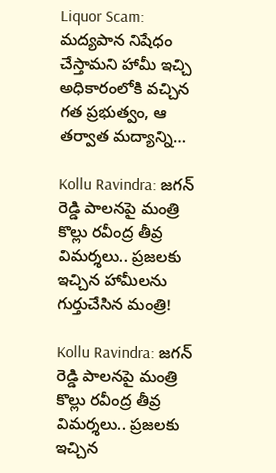Liquor Scam: మద్యపాన నిషేధం చేస్తామని హామీ ఇచ్చి అధికారంలోకి వచ్చిన గత ప్రభుత్వం, ఆ తర్వాత మద్యాన్ని…

Kollu Ravindra: జగన్ రెడ్డి పాలనపై మంత్రి కొల్లు రవీంద్ర తీవ్ర విమర్శలు.. ప్రజలకు ఇచ్చిన హామీలను గుర్తుచేసిన మంత్రి!

Kollu Ravindra: జగన్ రెడ్డి పాలనపై మంత్రి కొల్లు రవీంద్ర తీవ్ర విమర్శలు.. ప్రజలకు ఇచ్చిన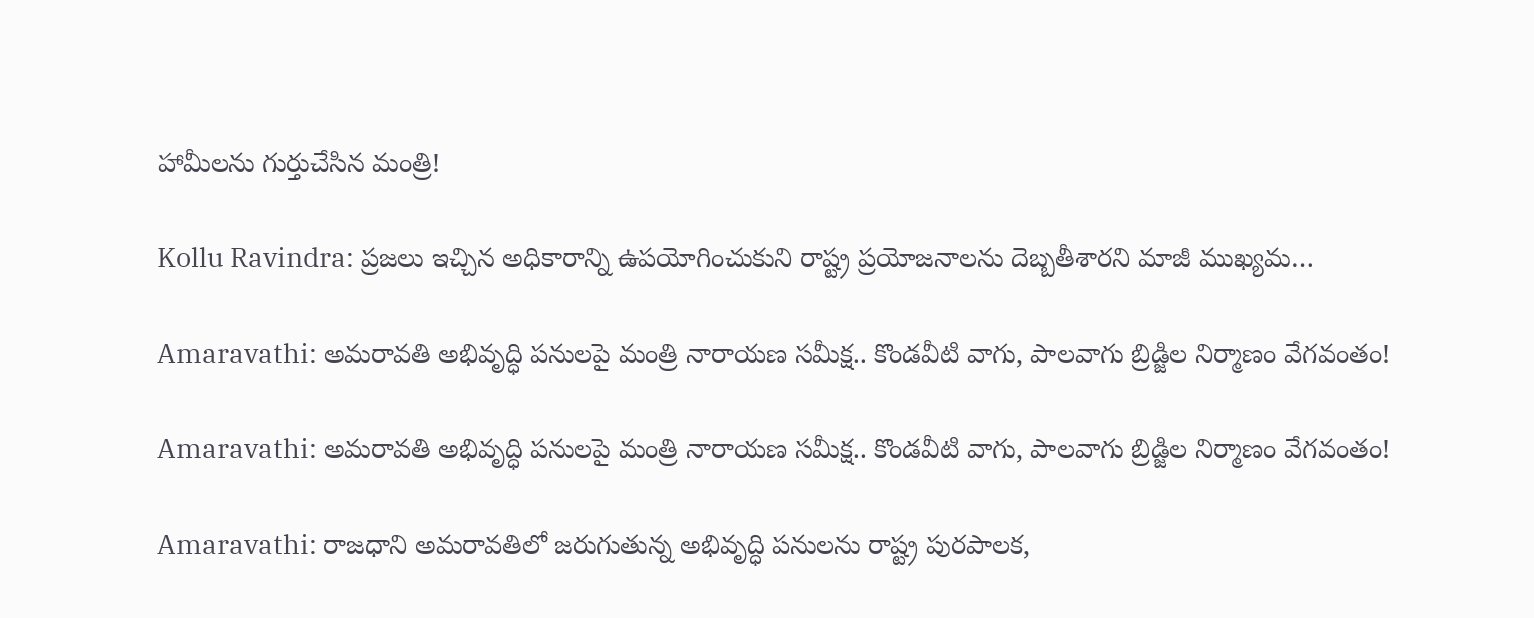హామీలను గుర్తుచేసిన మంత్రి!

Kollu Ravindra: ప్రజలు ఇచ్చిన అధికారాన్ని ఉపయోగించుకుని రాష్ట్ర ప్రయోజనాలను దెబ్బతీశారని మాజీ ముఖ్యమ…

Amaravathi: అమరావతి అభివృద్ధి పనులపై మంత్రి నారాయణ సమీక్ష.. కొండవీటి వాగు, పాలవాగు బ్రిడ్జిల నిర్మాణం వేగవంతం!

Amaravathi: అమరావతి అభివృద్ధి పనులపై మంత్రి నారాయణ సమీక్ష.. కొండవీటి వాగు, పాలవాగు బ్రిడ్జిల నిర్మాణం వేగవంతం!

Amaravathi: రాజధాని అమరావతిలో జరుగుతున్న అభివృద్ధి పనులను రాష్ట్ర పురపాలక,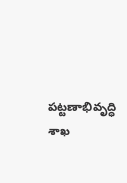పట్టణాభివృద్ధి శాఖ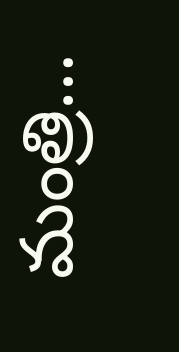మంత్రి…